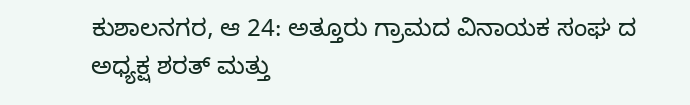ಕುಶಾಲನಗರ, ಆ 24: ಅತ್ತೂರು ಗ್ರಾಮದ ವಿನಾಯಕ ಸಂಘ ದ ಅಧ್ಯಕ್ಷ ಶರತ್ ಮತ್ತು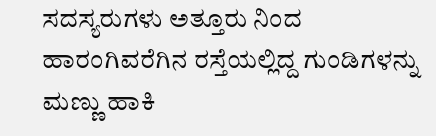ಸದಸ್ಯರುಗಳು ಅತ್ತೂರು ನಿಂದ ಹಾರಂಗಿವರೆಗಿನ ರಸ್ತೆಯಲ್ಲಿದ್ದ ಗುಂಡಿಗಳನ್ನು ಮಣ್ಣು ಹಾಕಿ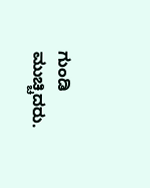ಗುಂಡಿ ಮುಚ್ಚಿದರು.